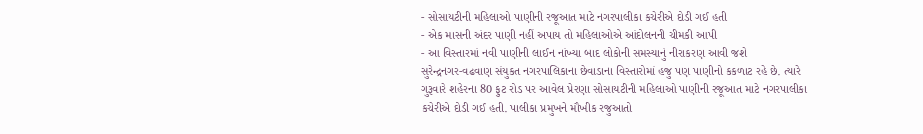- સોસાયટીની મહિલાઓ પાણીની રજૂઆત માટે નગરપાલીકા કચેરીએ દોડી ગઈ હતી
- એક માસની અંદર પાણી નહીં અપાય તો મહિલાઓએ આંદોલનની ચીમકી આપી
- આ વિસ્તારમાં નવી પાણીની લાઈન નાંખ્યા બાદ લોકોની સમસ્યાનું નીરાકરણ આવી જશે
સુરેન્દ્રનગર-વઢવાણ સંયુકત નગરપાલિકાના છેવાડાના વિસ્તારોમાં હજુ પણ પાણીનો કકળાટ રહે છે. ત્યારે ગુરૂવારે શહેરના 80 ફુટ રોડ પર આવેલ પ્રેરણા સોસાયટીની મહિલાઓ પાણીની રજૂઆત માટે નગરપાલીકા કચેરીએ દોડી ગઈ હતી. પાલીકા પ્રમુખને મૌખીક રજુઆતો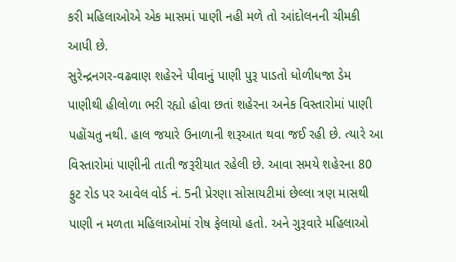કરી મહિલાઓએ એક માસમાં પાણી નહી મળે તો આંદોલનની ચીમકી આપી છે.
સુરેન્દ્રનગર-વઢવાણ શહેરને પીવાનું પાણી પુરૂ પાડતો ધોળીધજા ડેમ પાણીથી હીલોળા ભરી રહ્યો હોવા છતાં શહેરના અનેક વિસ્તારોમાં પાણી પહોંચતુ નથી. હાલ જયારે ઉનાળાની શરૂઆત થવા જઈ રહી છે. ત્યારે આ વિસ્તારોમાં પાણીની તાતી જરૂરીયાત રહેલી છે. આવા સમયે શહેરના 80 ફુટ રોડ પર આવેલ વોર્ડ નં. 5ની પ્રેરણા સોસાયટીમાં છેલ્લા ત્રણ માસથી પાણી ન મળતા મહિલાઓમાં રોષ ફેલાયો હતો. અને ગુરૂવારે મહિલાઓ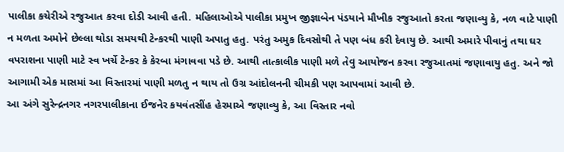પાલીકા કચેરીએ રજુઆત કરવા દોડી આવી હતી. મહિલાઓએ પાલીકા પ્રમુખ જીજ્ઞાબેન પંડયાને મૌખીક રજુઆતો કરતા જણાવ્યુ કે, નળ વાટે પાણી ન મળતા અમોને છેલ્લા થોડા સમયથી ટેન્કરથી પાણી અપાતુ હતુ. પરંતુ અમુક દિવસોથી તે પણ બંધ કરી દેવાયુ છે. આથી અમારે પીવાનું તથા ઘર વપરાશના પાણી માટે સ્વ ખર્ચે ટેન્કર કે કેરબા મંગાવવા પડે છે. આથી તાત્કાલીક પાણી મળે તેવુ આયોજન કરવા રજુઆતમાં જણાવાયુ હતુ. અને જો આગામી એક માસમાં આ વિસ્તારમાં પાણી મળતુ ન થાય તો ઉગ્ર આંદોલનની ચીમકી પણ આપવામાં આવી છે.
આ અંગે સુરેન્દ્રનગર નગરપાલીકાના ઈજનેર કયવંતસીંહ હેરમાએ જણાવ્યુ કે, આ વિસ્તાર નવો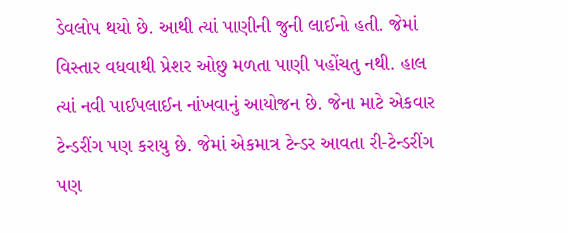ડેવલોપ થયો છે. આથી ત્યાં પાણીની જુની લાઈનો હતી. જેમાં વિસ્તાર વધવાથી પ્રેશર ઓછુ મળતા પાણી પહોંચતુ નથી. હાલ ત્યાં નવી પાઈપલાઈન નાંખવાનું આયોજન છે. જેના માટે એકવાર ટેન્ડરીંગ પણ કરાયુ છે. જેમાં એકમાત્ર ટેન્ડર આવતા રી-ટેન્ડરીંગ પણ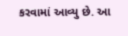કરવામાં આવ્યુ છે. આ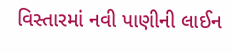વિસ્તારમાં નવી પાણીની લાઈન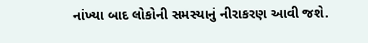નાંખ્યા બાદ લોકોની સમસ્યાનું નીરાકરણ આવી જશે.